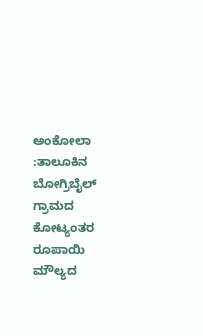ಅಂಕೋಲಾ :ತಾಲೂಕಿನ ಬೋಗ್ರಿಬೈಲ್ ಗ್ರಾಮದ ಕೋಟ್ಯಂತರ ರೂಪಾಯಿ ಮೌಲ್ಯದ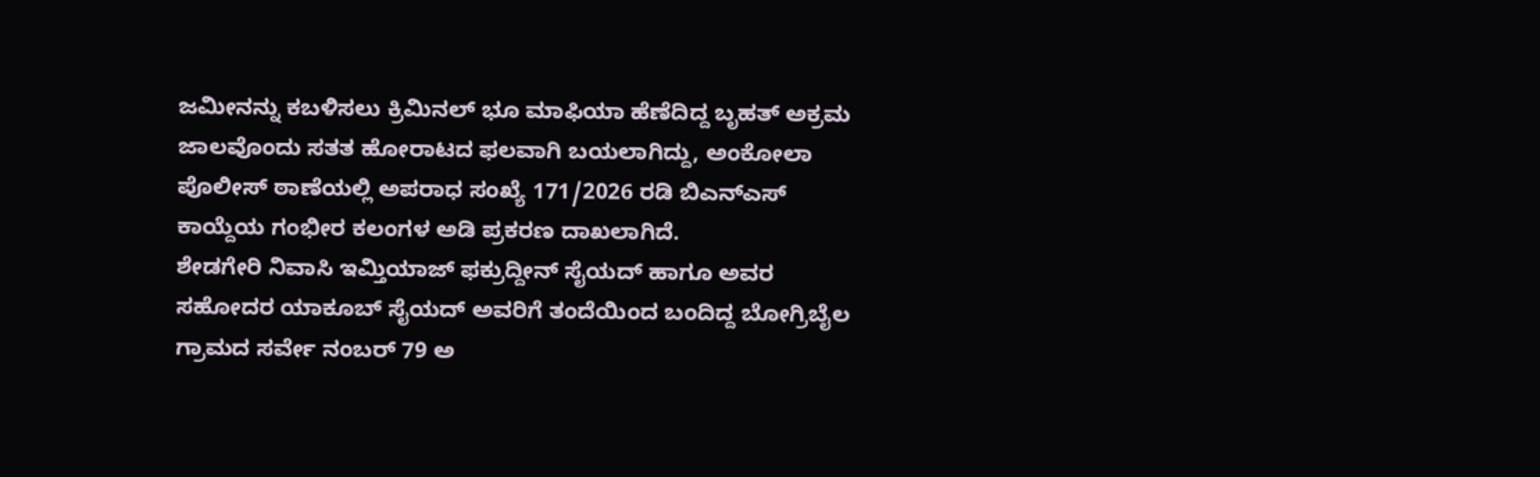ಜಮೀನನ್ನು ಕಬಳಿಸಲು ಕ್ರಿಮಿನಲ್ ಭೂ ಮಾಫಿಯಾ ಹೆಣೆದಿದ್ದ ಬೃಹತ್ ಅಕ್ರಮ ಜಾಲವೊಂದು ಸತತ ಹೋರಾಟದ ಫಲವಾಗಿ ಬಯಲಾಗಿದ್ದು, ಅಂಕೋಲಾ ಪೊಲೀಸ್ ಠಾಣೆಯಲ್ಲಿ ಅಪರಾಧ ಸಂಖ್ಯೆ 171/2026 ರಡಿ ಬಿಎನ್ಎಸ್ ಕಾಯ್ದೆಯ ಗಂಭೀರ ಕಲಂಗಳ ಅಡಿ ಪ್ರಕರಣ ದಾಖಲಾಗಿದೆ.
ಶೇಡಗೇರಿ ನಿವಾಸಿ ಇಮ್ತಿಯಾಜ್ ಫಕ್ರುದ್ದೀನ್ ಸೈಯದ್ ಹಾಗೂ ಅವರ ಸಹೋದರ ಯಾಕೂಬ್ ಸೈಯದ್ ಅವರಿಗೆ ತಂದೆಯಿಂದ ಬಂದಿದ್ದ ಬೋಗ್ರಿಬೈಲ ಗ್ರಾಮದ ಸರ್ವೇ ನಂಬರ್ 79 ಅ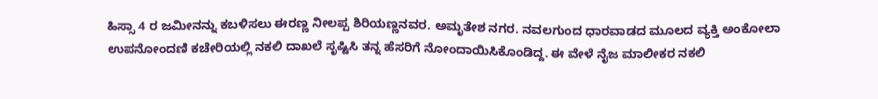ಹಿಸ್ಸಾ 4 ರ ಜಮೀನನ್ನು ಕಬಳಿಸಲು ಈರಣ್ಣ ನೀಲಪ್ಪ ಶಿರಿಯಣ್ಣನವರ. ಅಮೃತೇಶ ನಗರ. ನವಲಗುಂದ ಧಾರವಾಡದ ಮೂಲದ ವ್ಯಕ್ತಿ ಅಂಕೋಲಾ ಉಪನೋಂದಣಿ ಕಚೇರಿಯಲ್ಲಿ ನಕಲಿ ದಾಖಲೆ ಸೃಷ್ಟಿಸಿ ತನ್ನ ಹೆಸರಿಗೆ ನೋಂದಾಯಿಸಿಕೊಂಡಿದ್ದ. ಈ ವೇಳೆ ನೈಜ ಮಾಲೀಕರ ನಕಲಿ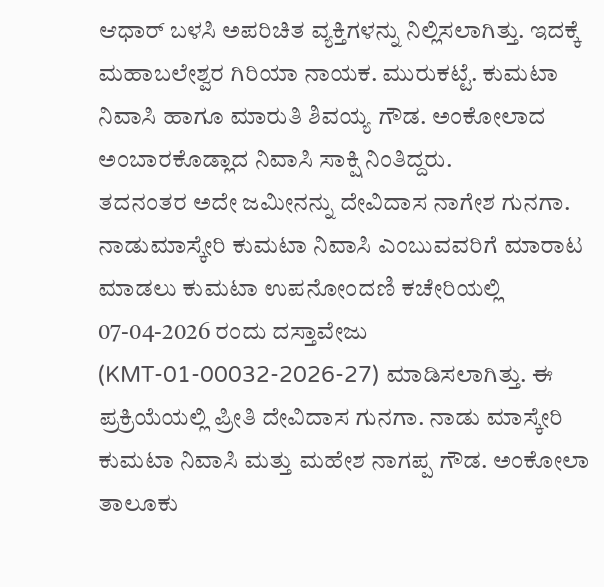ಆಧಾರ್ ಬಳಸಿ ಅಪರಿಚಿತ ವ್ಯಕ್ತಿಗಳನ್ನು ನಿಲ್ಲಿಸಲಾಗಿತ್ತು. ಇದಕ್ಕೆ ಮಹಾಬಲೇಶ್ವರ ಗಿರಿಯಾ ನಾಯಕ. ಮುರುಕಟ್ಟೆ. ಕುಮಟಾ ನಿವಾಸಿ ಹಾಗೂ ಮಾರುತಿ ಶಿವಯ್ಯ ಗೌಡ. ಅಂಕೋಲಾದ ಅಂಬಾರಕೊಡ್ಲಾದ ನಿವಾಸಿ ಸಾಕ್ಷಿ ನಿಂತಿದ್ದರು.
ತದನಂತರ ಅದೇ ಜಮೀನನ್ನು ದೇವಿದಾಸ ನಾಗೇಶ ಗುನಗಾ. ನಾಡುಮಾಸ್ಕೇರಿ ಕುಮಟಾ ನಿವಾಸಿ ಎಂಬುವವರಿಗೆ ಮಾರಾಟ ಮಾಡಲು ಕುಮಟಾ ಉಪನೋಂದಣಿ ಕಚೇರಿಯಲ್ಲಿ 07-04-2026 ರಂದು ದಸ್ತಾವೇಜು (KMT-01-00032-2026-27) ಮಾಡಿಸಲಾಗಿತ್ತು. ಈ ಪ್ರಕ್ರಿಯೆಯಲ್ಲಿ ಪ್ರೀತಿ ದೇವಿದಾಸ ಗುನಗಾ. ನಾಡು ಮಾಸ್ಕೇರಿ ಕುಮಟಾ ನಿವಾಸಿ ಮತ್ತು ಮಹೇಶ ನಾಗಪ್ಪ ಗೌಡ. ಅಂಕೋಲಾ ತಾಲೂಕು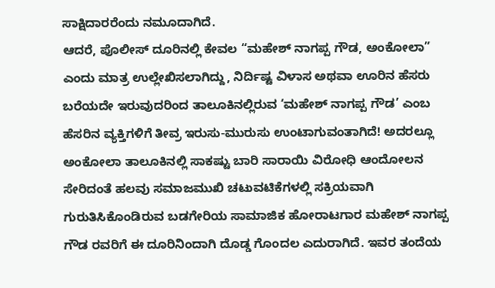ಸಾಕ್ಷಿದಾರರೆಂದು ನಮೂದಾಗಿದೆ.
ಆದರೆ, ಪೊಲೀಸ್ ದೂರಿನಲ್ಲಿ ಕೇವಲ “ಮಹೇಶ್ ನಾಗಪ್ಪ ಗೌಡ, ಅಂಕೋಲಾ” ಎಂದು ಮಾತ್ರ ಉಲ್ಲೇಖಿಸಲಾಗಿದ್ದು, ನಿರ್ದಿಷ್ಟ ವಿಳಾಸ ಅಥವಾ ಊರಿನ ಹೆಸರು ಬರೆಯದೇ ಇರುವುದರಿಂದ ತಾಲೂಕಿನಲ್ಲಿರುವ ‘ಮಹೇಶ್ ನಾಗಪ್ಪ ಗೌಡ’ ಎಂಬ ಹೆಸರಿನ ವ್ಯಕ್ತಿಗಳಿಗೆ ತೀವ್ರ ಇರುಸು-ಮುರುಸು ಉಂಟಾಗುವಂತಾಗಿದೆ! ಅದರಲ್ಲೂ ಅಂಕೋಲಾ ತಾಲೂಕಿನಲ್ಲಿ ಸಾಕಷ್ಟು ಬಾರಿ ಸಾರಾಯಿ ವಿರೋಧಿ ಆಂದೋಲನ ಸೇರಿದಂತೆ ಹಲವು ಸಮಾಜಮುಖಿ ಚಟುವಟಿಕೆಗಳಲ್ಲಿ ಸಕ್ರಿಯವಾಗಿ ಗುರುತಿಸಿಕೊಂಡಿರುವ ಬಡಗೇರಿಯ ಸಾಮಾಜಿಕ ಹೋರಾಟಗಾರ ಮಹೇಶ್ ನಾಗಪ್ಪ ಗೌಡ ರವರಿಗೆ ಈ ದೂರಿನಿಂದಾಗಿ ದೊಡ್ಡ ಗೊಂದಲ ಎದುರಾಗಿದೆ. ಇವರ ತಂದೆಯ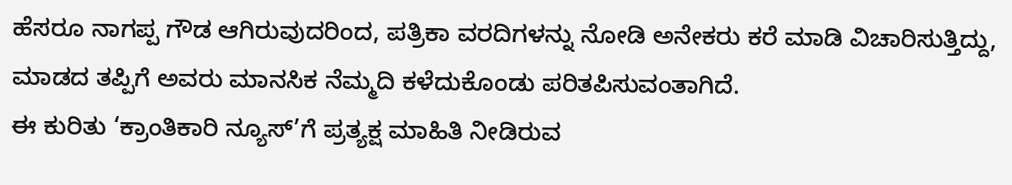ಹೆಸರೂ ನಾಗಪ್ಪ ಗೌಡ ಆಗಿರುವುದರಿಂದ, ಪತ್ರಿಕಾ ವರದಿಗಳನ್ನು ನೋಡಿ ಅನೇಕರು ಕರೆ ಮಾಡಿ ವಿಚಾರಿಸುತ್ತಿದ್ದು, ಮಾಡದ ತಪ್ಪಿಗೆ ಅವರು ಮಾನಸಿಕ ನೆಮ್ಮದಿ ಕಳೆದುಕೊಂಡು ಪರಿತಪಿಸುವಂತಾಗಿದೆ.
ಈ ಕುರಿತು ‘ಕ್ರಾಂತಿಕಾರಿ ನ್ಯೂಸ್’ಗೆ ಪ್ರತ್ಯಕ್ಷ ಮಾಹಿತಿ ನೀಡಿರುವ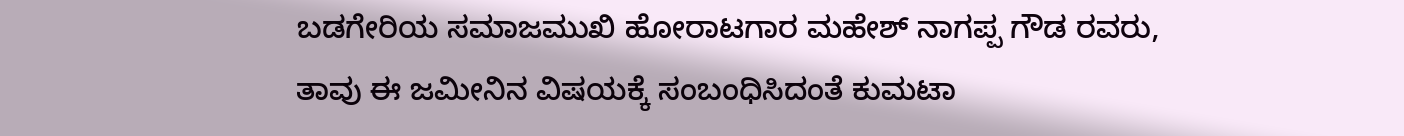ಬಡಗೇರಿಯ ಸಮಾಜಮುಖಿ ಹೋರಾಟಗಾರ ಮಹೇಶ್ ನಾಗಪ್ಪ ಗೌಡ ರವರು, ತಾವು ಈ ಜಮೀನಿನ ವಿಷಯಕ್ಕೆ ಸಂಬಂಧಿಸಿದಂತೆ ಕುಮಟಾ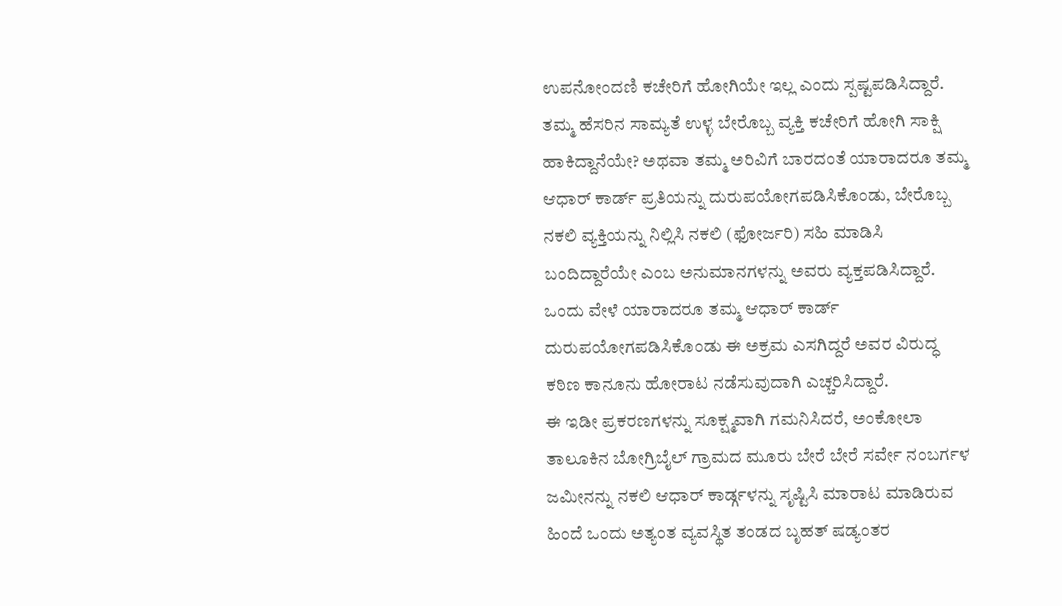ಉಪನೋಂದಣಿ ಕಚೇರಿಗೆ ಹೋಗಿಯೇ ಇಲ್ಲ ಎಂದು ಸ್ಪಷ್ಟಪಡಿಸಿದ್ದಾರೆ. ತಮ್ಮ ಹೆಸರಿನ ಸಾಮ್ಯತೆ ಉಳ್ಳ ಬೇರೊಬ್ಬ ವ್ಯಕ್ತಿ ಕಚೇರಿಗೆ ಹೋಗಿ ಸಾಕ್ಷಿ ಹಾಕಿದ್ದಾನೆಯೇ? ಅಥವಾ ತಮ್ಮ ಅರಿವಿಗೆ ಬಾರದಂತೆ ಯಾರಾದರೂ ತಮ್ಮ ಆಧಾರ್ ಕಾರ್ಡ್ ಪ್ರತಿಯನ್ನು ದುರುಪಯೋಗಪಡಿಸಿಕೊಂಡು, ಬೇರೊಬ್ಬ ನಕಲಿ ವ್ಯಕ್ತಿಯನ್ನು ನಿಲ್ಲಿಸಿ ನಕಲಿ (ಫೋರ್ಜರಿ) ಸಹಿ ಮಾಡಿಸಿ ಬಂದಿದ್ದಾರೆಯೇ ಎಂಬ ಅನುಮಾನಗಳನ್ನು ಅವರು ವ್ಯಕ್ತಪಡಿಸಿದ್ದಾರೆ. ಒಂದು ವೇಳೆ ಯಾರಾದರೂ ತಮ್ಮ ಆಧಾರ್ ಕಾರ್ಡ್ ದುರುಪಯೋಗಪಡಿಸಿಕೊಂಡು ಈ ಅಕ್ರಮ ಎಸಗಿದ್ದರೆ ಅವರ ವಿರುದ್ಧ ಕಠಿಣ ಕಾನೂನು ಹೋರಾಟ ನಡೆಸುವುದಾಗಿ ಎಚ್ಚರಿಸಿದ್ದಾರೆ.
ಈ ಇಡೀ ಪ್ರಕರಣಗಳನ್ನು ಸೂಕ್ಷ್ಮವಾಗಿ ಗಮನಿಸಿದರೆ, ಅಂಕೋಲಾ ತಾಲೂಕಿನ ಬೋಗ್ರಿಬೈಲ್ ಗ್ರಾಮದ ಮೂರು ಬೇರೆ ಬೇರೆ ಸರ್ವೇ ನಂಬರ್ಗಳ ಜಮೀನನ್ನು ನಕಲಿ ಆಧಾರ್ ಕಾರ್ಡ್ಗಳನ್ನು ಸೃಷ್ಟಿಸಿ ಮಾರಾಟ ಮಾಡಿರುವ ಹಿಂದೆ ಒಂದು ಅತ್ಯಂತ ವ್ಯವಸ್ಥಿತ ತಂಡದ ಬೃಹತ್ ಷಡ್ಯಂತರ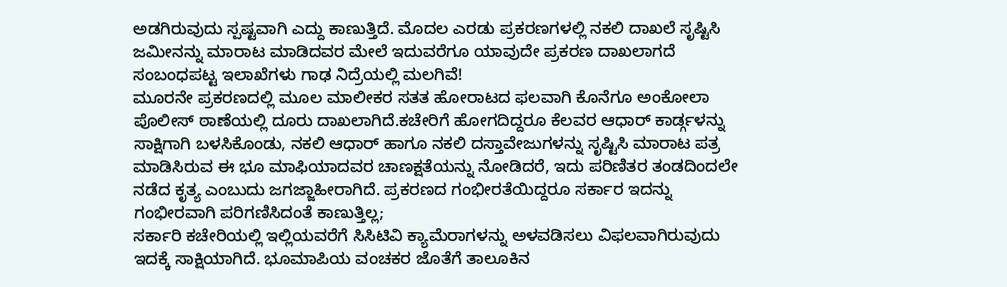ಅಡಗಿರುವುದು ಸ್ಪಷ್ಟವಾಗಿ ಎದ್ದು ಕಾಣುತ್ತಿದೆ. ಮೊದಲ ಎರಡು ಪ್ರಕರಣಗಳಲ್ಲಿ ನಕಲಿ ದಾಖಲೆ ಸೃಷ್ಟಿಸಿ ಜಮೀನನ್ನು ಮಾರಾಟ ಮಾಡಿದವರ ಮೇಲೆ ಇದುವರೆಗೂ ಯಾವುದೇ ಪ್ರಕರಣ ದಾಖಲಾಗದೆ ಸಂಬಂಧಪಟ್ಟ ಇಲಾಖೆಗಳು ಗಾಢ ನಿದ್ರೆಯಲ್ಲಿ ಮಲಗಿವೆ!
ಮೂರನೇ ಪ್ರಕರಣದಲ್ಲಿ ಮೂಲ ಮಾಲೀಕರ ಸತತ ಹೋರಾಟದ ಫಲವಾಗಿ ಕೊನೆಗೂ ಅಂಕೋಲಾ ಪೊಲೀಸ್ ಠಾಣೆಯಲ್ಲಿ ದೂರು ದಾಖಲಾಗಿದೆ.ಕಚೇರಿಗೆ ಹೋಗದಿದ್ದರೂ ಕೆಲವರ ಆಧಾರ್ ಕಾರ್ಡ್ಗಳನ್ನು ಸಾಕ್ಷಿಗಾಗಿ ಬಳಸಿಕೊಂಡು, ನಕಲಿ ಆಧಾರ್ ಹಾಗೂ ನಕಲಿ ದಸ್ತಾವೇಜುಗಳನ್ನು ಸೃಷ್ಟಿಸಿ ಮಾರಾಟ ಪತ್ರ ಮಾಡಿಸಿರುವ ಈ ಭೂ ಮಾಫಿಯಾದವರ ಚಾಣಕ್ಷತೆಯನ್ನು ನೋಡಿದರೆ, ಇದು ಪರಿಣಿತರ ತಂಡದಿಂದಲೇ ನಡೆದ ಕೃತ್ಯ ಎಂಬುದು ಜಗಜ್ಜಾಹೀರಾಗಿದೆ. ಪ್ರಕರಣದ ಗಂಭೀರತೆಯಿದ್ದರೂ ಸರ್ಕಾರ ಇದನ್ನು ಗಂಭೀರವಾಗಿ ಪರಿಗಣಿಸಿದಂತೆ ಕಾಣುತ್ತಿಲ್ಲ;
ಸರ್ಕಾರಿ ಕಚೇರಿಯಲ್ಲಿ ಇಲ್ಲಿಯವರೆಗೆ ಸಿಸಿಟಿವಿ ಕ್ಯಾಮೆರಾಗಳನ್ನು ಅಳವಡಿಸಲು ವಿಫಲವಾಗಿರುವುದು ಇದಕ್ಕೆ ಸಾಕ್ಷಿಯಾಗಿದೆ. ಭೂಮಾಪಿಯ ವಂಚಕರ ಜೊತೆಗೆ ತಾಲೂಕಿನ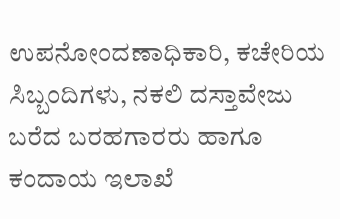ಉಪನೋಂದಣಾಧಿಕಾರಿ, ಕಚೇರಿಯ ಸಿಬ್ಬಂದಿಗಳು, ನಕಲಿ ದಸ್ತಾವೇಜು ಬರೆದ ಬರಹಗಾರರು ಹಾಗೂ ಕಂದಾಯ ಇಲಾಖೆ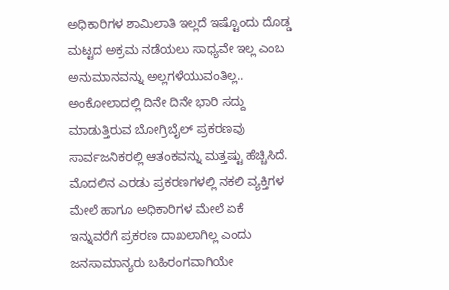ಅಧಿಕಾರಿಗಳ ಶಾಮಿಲಾತಿ ಇಲ್ಲದೆ ಇಷ್ಟೊಂದು ದೊಡ್ಡ ಮಟ್ಟದ ಅಕ್ರಮ ನಡೆಯಲು ಸಾಧ್ಯವೇ ಇಲ್ಲ ಎಂಬ ಅನುಮಾನವನ್ನು ಅಲ್ಲಗಳೆಯುವಂತಿಲ್ಲ..
ಅಂಕೋಲಾದಲ್ಲಿ ದಿನೇ ದಿನೇ ಭಾರಿ ಸದ್ದು ಮಾಡುತ್ತಿರುವ ಬೋಗ್ರಿಬೈಲ್ ಪ್ರಕರಣವು ಸಾರ್ವಜನಿಕರಲ್ಲಿ ಆತಂಕವನ್ನು ಮತ್ತಷ್ಟು ಹೆಚ್ಚಿಸಿದೆ. ಮೊದಲಿನ ಎರಡು ಪ್ರಕರಣಗಳಲ್ಲಿ ನಕಲಿ ವ್ಯಕ್ತಿಗಳ ಮೇಲೆ ಹಾಗೂ ಅಧಿಕಾರಿಗಳ ಮೇಲೆ ಏಕೆ ಇನ್ನುವರೆಗೆ ಪ್ರಕರಣ ದಾಖಲಾಗಿಲ್ಲ ಎಂದು ಜನಸಾಮಾನ್ಯರು ಬಹಿರಂಗವಾಗಿಯೇ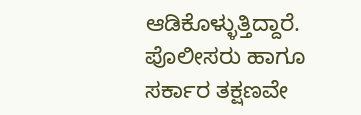ಆಡಿಕೊಳ್ಳುತ್ತಿದ್ದಾರೆ. ಪೊಲೀಸರು ಹಾಗೂ ಸರ್ಕಾರ ತಕ್ಷಣವೇ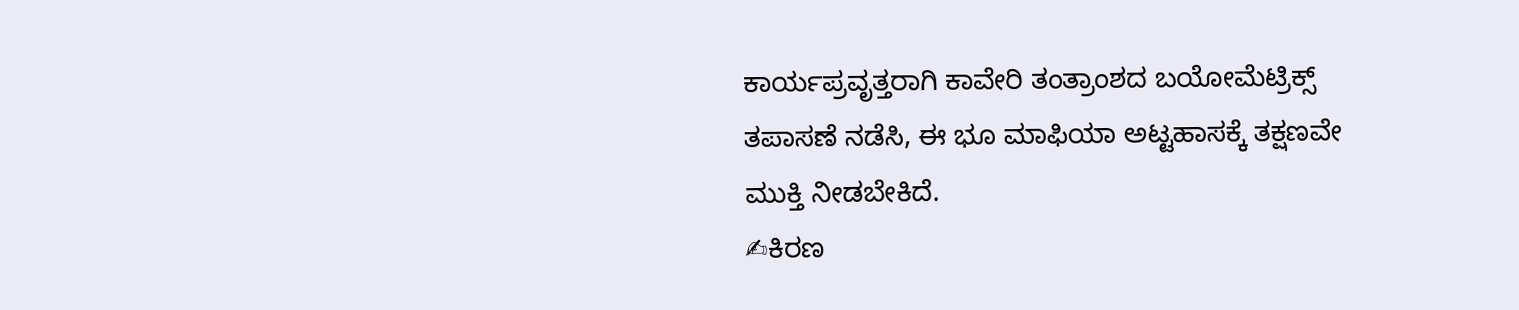ಕಾರ್ಯಪ್ರವೃತ್ತರಾಗಿ ಕಾವೇರಿ ತಂತ್ರಾಂಶದ ಬಯೋಮೆಟ್ರಿಕ್ಸ್ ತಪಾಸಣೆ ನಡೆಸಿ, ಈ ಭೂ ಮಾಫಿಯಾ ಅಟ್ಟಹಾಸಕ್ಕೆ ತಕ್ಷಣವೇ ಮುಕ್ತಿ ನೀಡಬೇಕಿದೆ.
✍ಕಿರಣ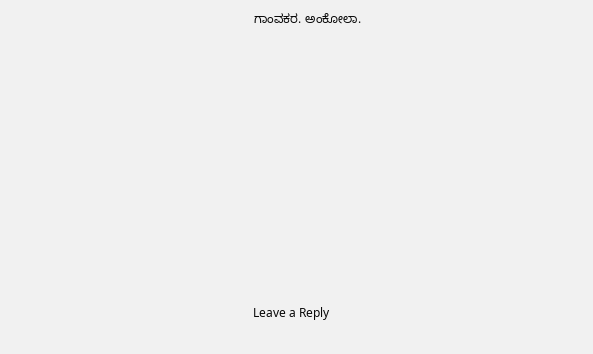ಗಾಂವಕರ. ಅಂಕೋಲಾ.













Leave a Reply